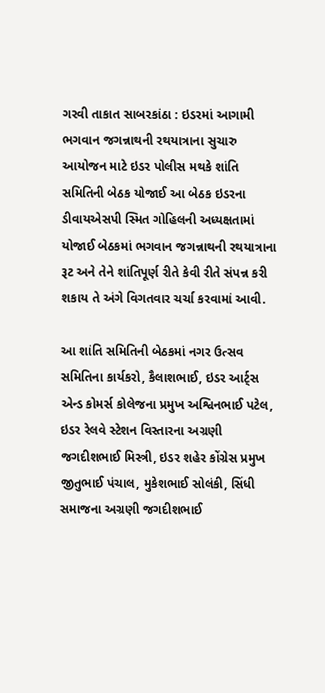ગરવી તાકાત સાબરકાંઠા : ઇડરમાં આગામી ભગવાન જગન્નાથની રથયાત્રાના સુચારુ આયોજન માટે ઇડર પોલીસ મથકે શાંતિ સમિતિની બેઠક યોજાઈ આ બેઠક ઇડરના ડીવાયએસપી સ્મિત ગોહિલની અધ્યક્ષતામાં યોજાઈ બેઠકમાં ભગવાન જગન્નાથની રથયાત્રાના રૂટ અને તેને શાંતિપૂર્ણ રીતે કેવી રીતે સંપન્ન કરી શકાય તે અંગે વિગતવાર ચર્ચા કરવામાં આવી.

આ શાંતિ સમિતિની બેઠકમાં નગર ઉત્સવ સમિતિના કાર્યકરો, કૈલાશભાઈ, ઇડર આર્ટ્સ એન્ડ કોમર્સ કોલેજના પ્રમુખ અશ્વિનભાઈ પટેલ, ઇડર રેલવે સ્ટેશન વિસ્તારના અગ્રણી જગદીશભાઈ મિસ્ત્રી, ઇડર શહેર કોંગ્રેસ પ્રમુખ જીતુભાઈ પંચાલ, મુકેશભાઈ સોલંકી, સિંધી સમાજના અગ્રણી જગદીશભાઈ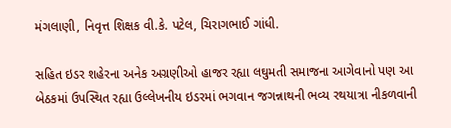મંગલાણી, નિવૃત્ત શિક્ષક વી.કે. પટેલ, ચિરાગભાઈ ગાંધી.

સહિત ઇડર શહેરના અનેક અગ્રણીઓ હાજર રહ્યા લઘુમતી સમાજના આગેવાનો પણ આ બેઠકમાં ઉપસ્થિત રહ્યા ઉલ્લેખનીય ઇડરમાં ભગવાન જગન્નાથની ભવ્ય રથયાત્રા નીકળવાની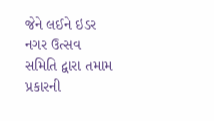જેને લઈને ઇડર નગર ઉત્સવ સમિતિ દ્વારા તમામ પ્રકારની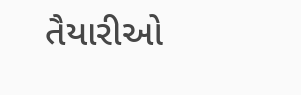તૈયારીઓ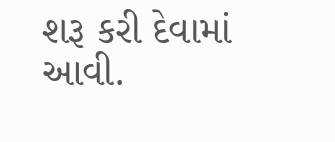શરૂ કરી દેવામાં આવી.